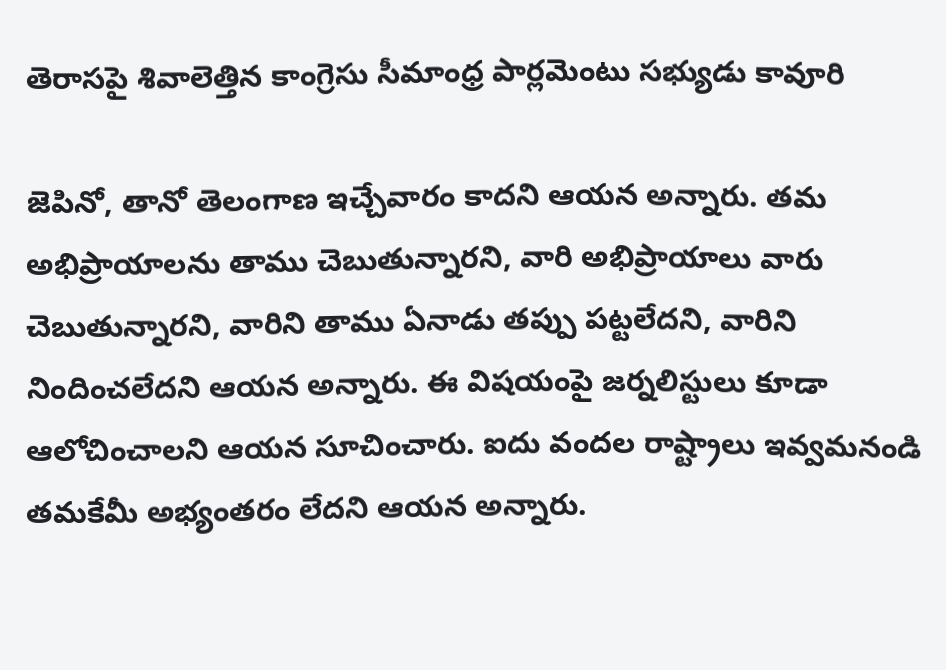తెరాసపై శివాలెత్తిన కాంగ్రెసు సీమాంధ్ర పార్లమెంటు సభ్యుడు కావూరి

జెపినో, తానో తెలంగాణ ఇచ్చేవారం కాదని ఆయన అన్నారు. తమ అభిప్రాయాలను తాము చెబుతున్నారని, వారి అభిప్రాయాలు వారు చెబుతున్నారని, వారిని తాము ఏనాడు తప్పు పట్టలేదని, వారిని నిందించలేదని ఆయన అన్నారు. ఈ విషయంపై జర్నలిస్టులు కూడా ఆలోచించాలని ఆయన సూచించారు. ఐదు వందల రాష్ట్రాలు ఇవ్వమనండి తమకేమీ అభ్యంతరం లేదని ఆయన అన్నారు.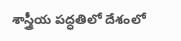శాస్త్రీయ పద్ధతిలో దేశంలో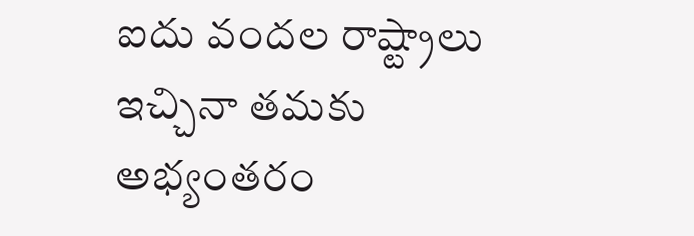ఐదు వందల రాష్ట్రాలు ఇచ్చినా తమకు అభ్యంతరం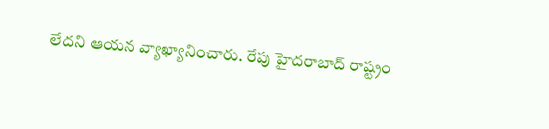లేదని ఆయన వ్యాఖ్యానించారు. రేపు హైదరాబాద్ రాష్ట్రం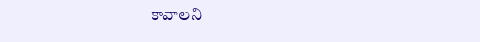కావాలని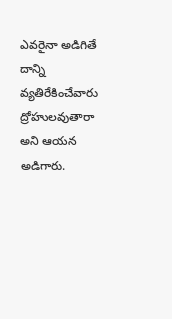ఎవరైనా అడిగితే దాన్ని వ్యతిరేకించేవారు ద్రోహులవుతారా అని ఆయన అడిగారు.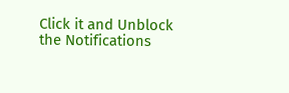Click it and Unblock the Notifications